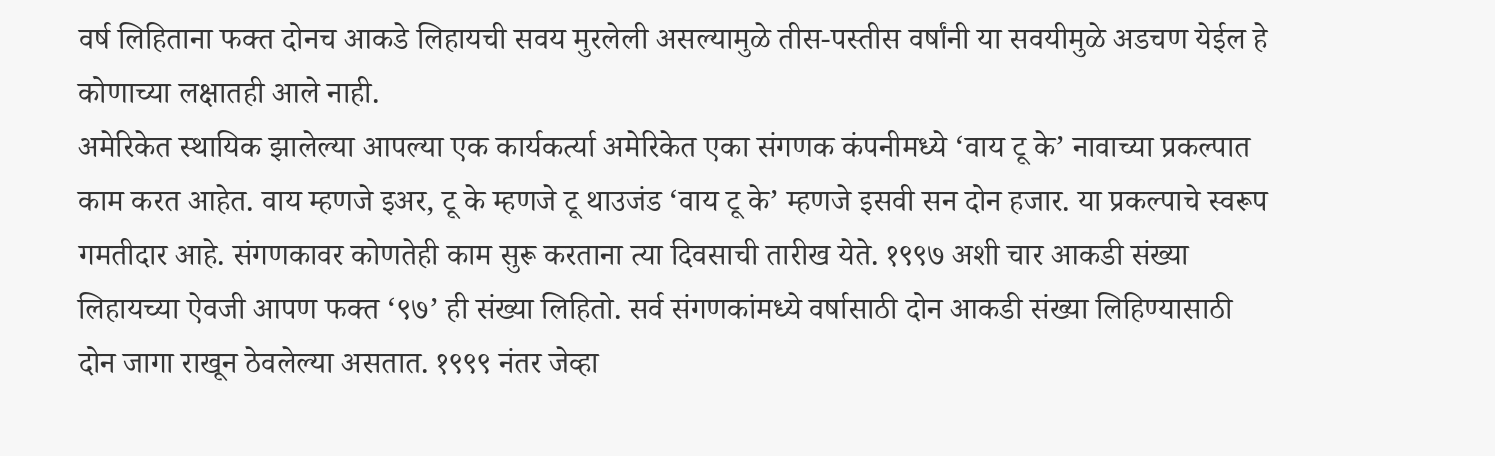वर्ष लिहिताना फक्त दोनच आकडे लिहायची सवय मुरलेली असल्यामुळे तीस-पस्तीस वर्षांनी या सवयीमुळे अडचण येईल हे कोणाच्या लक्षातही आले नाही.
अमेरिकेत स्थायिक झालेल्या आपल्या एक कार्यकर्त्या अमेरिकेत एका संगणक कंपनीमध्ये ‘वाय टू के’ नावाच्या प्रकल्पात काम करत आहेत. वाय म्हणजे इअर, टू के म्हणजे टू थाउजंड ‘वाय टू के’ म्हणजे इसवी सन दोन हजार. या प्रकल्पाचे स्वरूप गमतीदार आहे. संगणकावर कोणतेही काम सुरू करताना त्या दिवसाची तारीख येते. १९९७ अशी चार आकडी संख्या लिहायच्या ऐवजी आपण फक्त ‘९७’ ही संख्या लिहितो. सर्व संगणकांमध्ये वर्षासाठी दोन आकडी संख्या लिहिण्यासाठी दोन जागा राखून ठेवलेल्या असतात. १९९९ नंतर जेव्हा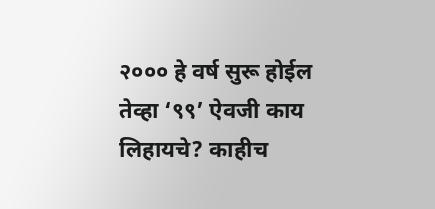२००० हे वर्ष सुरू होईल तेव्हा ‘९९’ ऐवजी काय लिहायचे? काहीच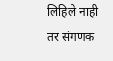लिहिले नाही तर संगणक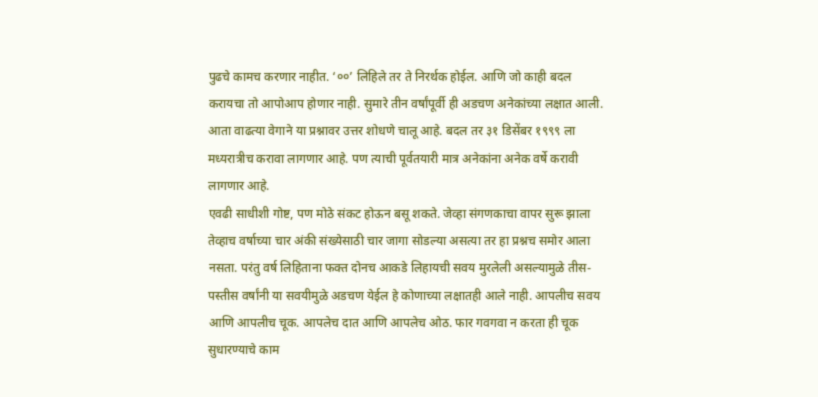पुढचे कामच करणार नाहीत. ‘००’ लिहिले तर ते निरर्थक होईल. आणि जो काही बदल करायचा तो आपोआप होणार नाही. सुमारे तीन वर्षांपूर्वी ही अडचण अनेकांच्या लक्षात आली. आता वाढत्या वेगाने या प्रश्नावर उत्तर शोधणे चालू आहे. बदल तर ३१ डिसेंबर १९९९ ला मध्यरात्रीच करावा लागणार आहे. पण त्याची पूर्वतयारी मात्र अनेकांना अनेक वर्षे करावी लागणार आहे.
एवढी साधीशी गोष्ट, पण मोठे संकट होऊन बसू शकते. जेव्हा संगणकाचा वापर सुरू झाला तेव्हाच वर्षाच्या चार अंकी संख्येसाठी चार जागा सोडल्या असत्या तर हा प्रश्नच समोर आला नसता. परंतु वर्ष लिहिताना फक्त दोनच आकडे लिहायची सवय मुरलेली असल्यामुळे तीस-पस्तीस वर्षांनी या सवयीमुळे अडचण येईल हे कोणाच्या लक्षातही आले नाही. आपलीच सवय आणि आपलीच चूक. आपलेच दात आणि आपलेच ओठ. फार गवगवा न करता ही चूक सुधारण्याचे काम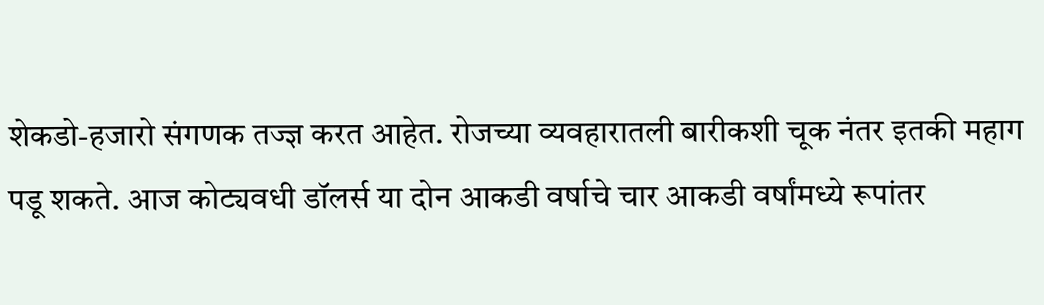शेकडो-हजारो संगणक तज्ज्ञ करत आहेत. रोजच्या व्यवहारातली बारीकशी चूक नंतर इतकी महाग पडू शकते. आज कोट्यवधी डॉलर्स या दोन आकडी वर्षाचे चार आकडी वर्षांमध्ये रूपांतर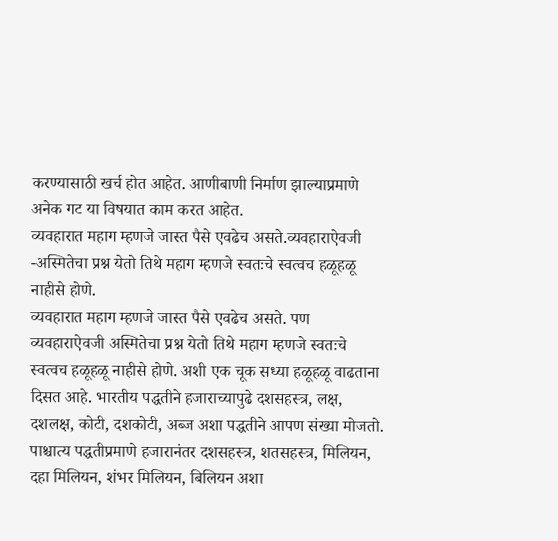करण्यासाठी खर्च होत आहेत. आणीबाणी निर्माण झाल्याप्रमाणे अनेक गट या विषयात काम करत आहेत.
व्यवहारात महाग म्हणजे जास्त पैसे एवढेच असते.व्यवहाराऐवजी -अस्मितेचा प्रश्न येतो तिथे महाग म्हणजे स्वतःचे स्वत्वच हळूहळू नाहीसे होणे.
व्यवहारात महाग म्हणजे जास्त पैसे एवढेच असते. पण व्यवहाराऐवजी अस्मितेचा प्रश्न येतो तिथे महाग म्हणजे स्वतःचे स्वत्वच हळूहळू नाहीसे होणे. अशी एक चूक सध्या हळूहळू वाढताना दिसत आहे. भारतीय पद्धतीने हजाराच्यापुढे दशसहस्त्र, लक्ष, दशलक्ष, कोटी, दशकोटी, अब्ज अशा पद्धतीने आपण संख्या मोजतो. पाश्चात्य पद्धतीप्रमाणे हजारानंतर दशसहस्त्र, शतसहस्त्र, मिलियन, दहा मिलियन, शंभर मिलियन, बिलियन अशा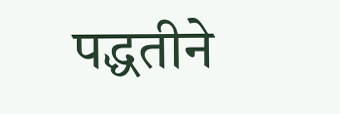पद्धतीने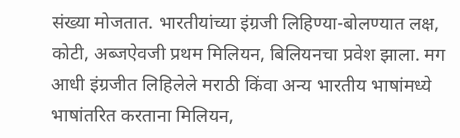संख्या मोजतात. भारतीयांच्या इंग्रजी लिहिण्या-बोलण्यात लक्ष, कोटी, अब्जऐवजी प्रथम मिलियन, बिलियनचा प्रवेश झाला. मग आधी इंग्रजीत लिहिलेले मराठी किंवा अन्य भारतीय भाषांमध्ये भाषांतरित करताना मिलियन,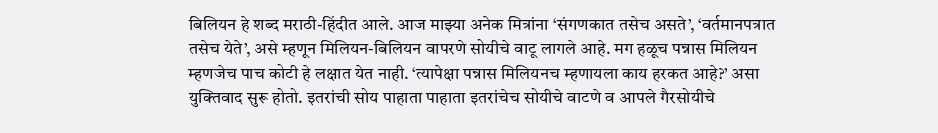बिलियन हे शब्द मराठी-हिंदीत आले. आज माझ्या अनेक मित्रांना ‘संगणकात तसेच असते’, ‘वर्तमानपत्रात तसेच येते’, असे म्हणून मिलियन-बिलियन वापरणे सोयीचे वाटू लागले आहे. मग हळूच पन्नास मिलियन म्हणजेच पाच कोटी हे लक्षात येत नाही. ‘त्यापेक्षा पन्नास मिलियनच म्हणायला काय हरकत आहे?’ असा युक्तिवाद सुरू होतो. इतरांची सोय पाहाता पाहाता इतरांचेच सोयीचे वाटणे व आपले गैरसोयीचे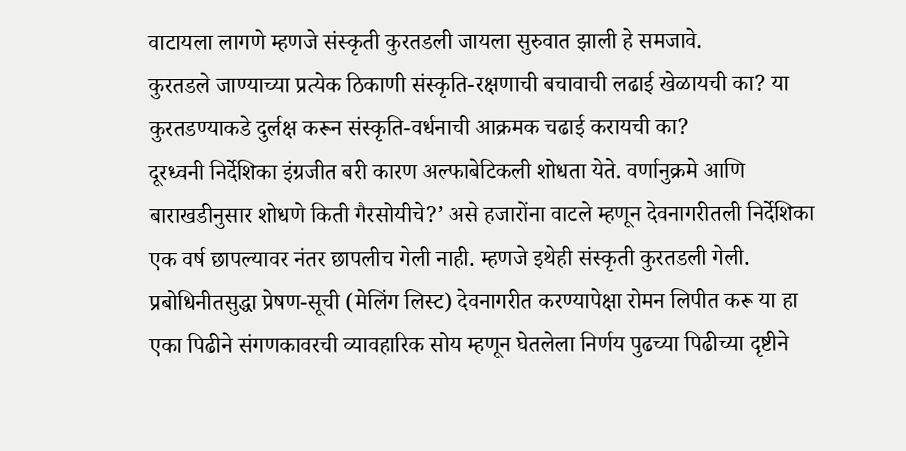वाटायला लागणे म्हणजे संस्कृती कुरतडली जायला सुरुवात झाली हे समजावे.
कुरतडले जाण्याच्या प्रत्येक ठिकाणी संस्कृति-रक्षणाची बचावाची लढाई खेळायची का? या कुरतडण्याकडे दुर्लक्ष करून संस्कृति-वर्धनाची आक्रमक चढाई करायची का?
दूरध्वनी निर्देशिका इंग्रजीत बरी कारण अल्फाबेटिकली शोधता येते. वर्णानुक्रमे आणि बाराखडीनुसार शोधणे किती गैरसोयीचे?’ असे हजारोंना वाटले म्हणून देवनागरीतली निर्देशिका एक वर्ष छापल्यावर नंतर छापलीच गेली नाही. म्हणजे इथेही संस्कृती कुरतडली गेली. प्रबोधिनीतसुद्धा प्रेषण-सूची (मेलिंग लिस्ट) देवनागरीत करण्यापेक्षा रोमन लिपीत करू या हा एका पिढीने संगणकावरची व्यावहारिक सोय म्हणून घेतलेला निर्णय पुढच्या पिढीच्या दृष्टीने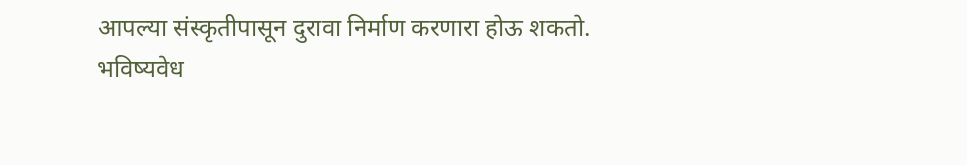आपल्या संस्कृतीपासून दुरावा निर्माण करणारा होऊ शकतो.
भविष्यवेध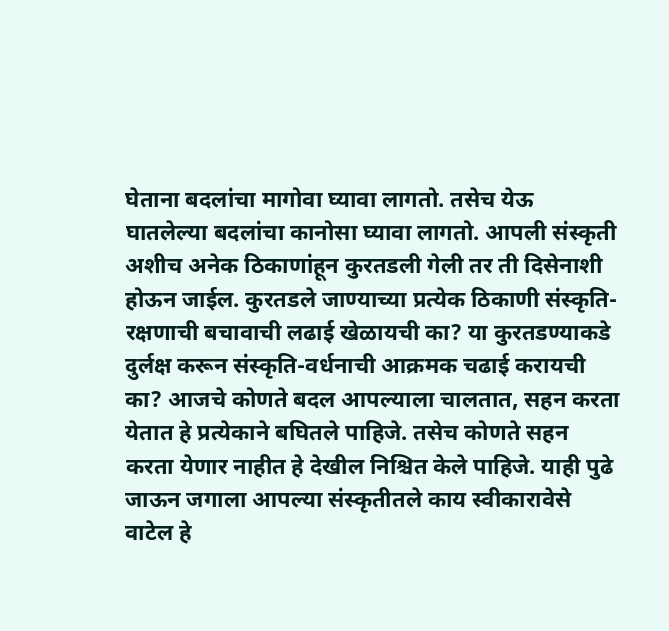घेताना बदलांचा मागोवा घ्यावा लागतो. तसेच येऊ घातलेल्या बदलांचा कानोसा घ्यावा लागतो. आपली संस्कृती अशीच अनेक ठिकाणांहून कुरतडली गेली तर ती दिसेनाशी होऊन जाईल. कुरतडले जाण्याच्या प्रत्येक ठिकाणी संस्कृति-रक्षणाची बचावाची लढाई खेळायची का? या कुरतडण्याकडे दुर्लक्ष करून संस्कृति-वर्धनाची आक्रमक चढाई करायची का? आजचे कोणते बदल आपल्याला चालतात, सहन करता येतात हे प्रत्येकाने बघितले पाहिजे. तसेच कोणते सहन करता येणार नाहीत हे देखील निश्चित केले पाहिजे. याही पुढे जाऊन जगाला आपल्या संस्कृतीतले काय स्वीकारावेसे वाटेल हे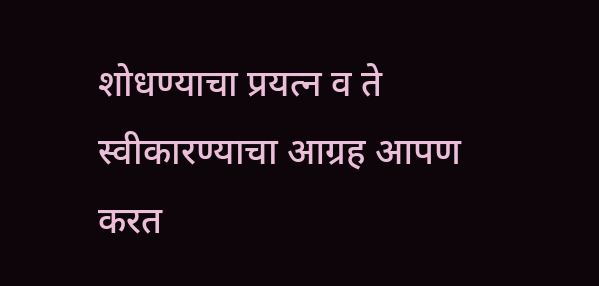शोधण्याचा प्रयत्न व ते स्वीकारण्याचा आग्रह आपण करत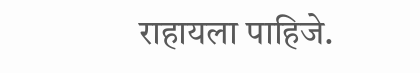राहायला पाहिजे.